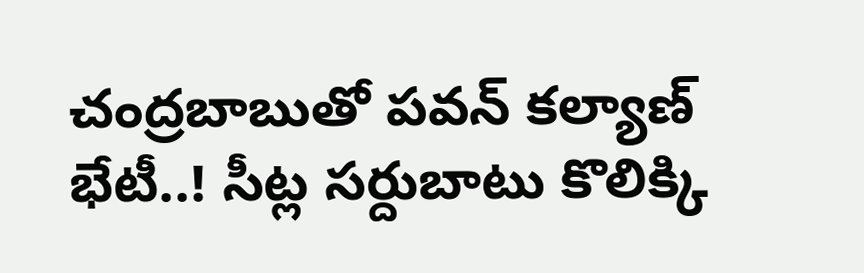చంద్రబాబుతో పవన్ కల్యాణ్ భేటీ..! సీట్ల సర్దుబాటు కొలిక్కి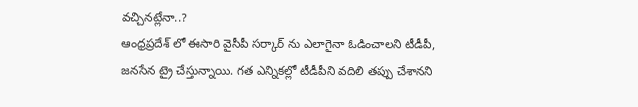వచ్చినట్లేనా..?
ఆంధ్రప్రదేశ్ లో ఈసారి వైసీపీ సర్కార్ ను ఎలాగైనా ఓడించాలని టీడీపీ, జనసేన ట్రై చేస్తున్నాయి. గత ఎన్నికల్లో టీడీపీని వదిలి తప్పు చేశానని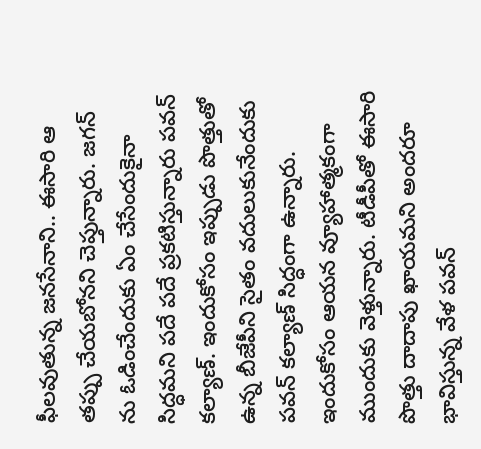ఫీలవుతున్న జనసేనాని.. ఈసారి ఆ తప్పు చేయబోనని చెప్తున్నారు. జగన్ ను ఓడించేందుకు ఏం చేసేందుకైనా సిద్ధమని పదే పదే ప్రకటిస్తున్నారు పవన్ కల్యాణ్. ఇందుకోసం ఇప్పుడు పొత్తుతో ఉన్న బీజేపీని సైతం వదులుకునేందుకు పవన్ కల్యాణ్ సిద్ధంగా ఉన్నారు. ఇందుకోసం ఆయన వ్యూహాత్మకంగా ముందుకు వెళ్తున్నారు. టీడీపీతో ఈసారి పొత్తు దాదాపు ఖాయమని అందరూ భావిస్తున్న వేళ పవన్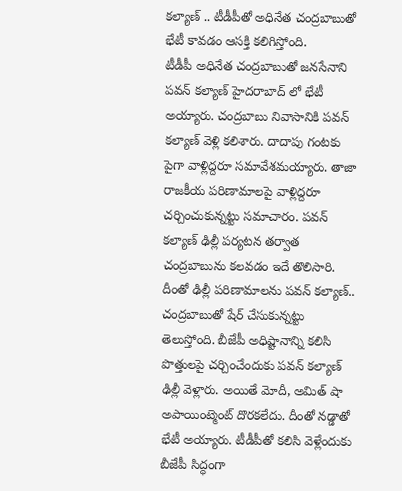కల్యాణ్ .. టీడీపీతో అధినేత చంద్రబాబుతో భేటీ కావడం ఆసక్తి కలిగిస్తోంది.
టీడీపీ అధినేత చంద్రబాబుతో జనసేనాని పవన్ కల్యాణ్ హైదరాబాద్ లో భేటీ అయ్యారు. చంద్రబాబు నివాసానికి పవన్ కల్యాణ్ వెళ్లి కలిశారు. దాదాపు గంటకు పైగా వాళ్లిద్దరూ సమావేశమయ్యారు. తాజా రాజకీయ పరిణామాలపై వాళ్లిద్దరూ చర్చించుకున్నట్టు సమాచారం. పవన్ కల్యాణ్ ఢిల్లీ పర్యటన తర్వాత చంద్రబాబును కలవడం ఇదే తొలిసారి. దీంతో ఢిల్లీ పరిణామాలను పవన్ కల్యాణ్.. చంద్రబాబుతో షేర్ చేసుకున్నట్టు తెలుస్తోంది. బీజేపీ అధిష్టానాన్ని కలిసి పొత్తులపై చర్చించేందుకు పవన్ కల్యాణ్ ఢిల్లీ వెళ్లారు. అయితే మోదీ, అమిత్ షా అపాయింట్మెంట్ దొరకలేదు. దీంతో నడ్డాతో భేటీ అయ్యారు. టీడీపీతో కలిసి వెళ్లేందుకు బీజేపీ సిద్ధంగా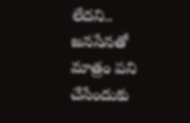లేదని.. జనసేనతో మాత్రం పని చేసేందుకు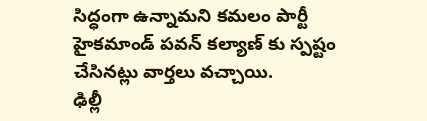సిద్ధంగా ఉన్నామని కమలం పార్టీ హైకమాండ్ పవన్ కల్యాణ్ కు స్పష్టం చేసినట్లు వార్తలు వచ్చాయి.
ఢిల్లీ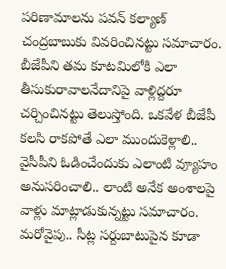పరిణామాలను పవన్ కల్యాణ్ చంద్రబాబుకు వివరించినట్టు సమాచారం. బీజేపీని తమ కూటమిలోకి ఎలా తీసుకురావాలనేదానిపై వాళ్లిద్దరూ చర్చించినట్టు తెలుస్తోంది. ఒకవేళ బీజేపీ కలసి రాకపోతే ఎలా ముందుకెళ్లాలి.. వైసీపీని ఓడించేందుకు ఎలాంటి వ్యూహం అనుసరించాలి.. లాంటి అనేక అంశాలపై వాళ్లు మాట్లాడుకున్నట్టు సమాచారం. మరోవైపు.. సీట్ల సర్దుబాటుపైన కూడా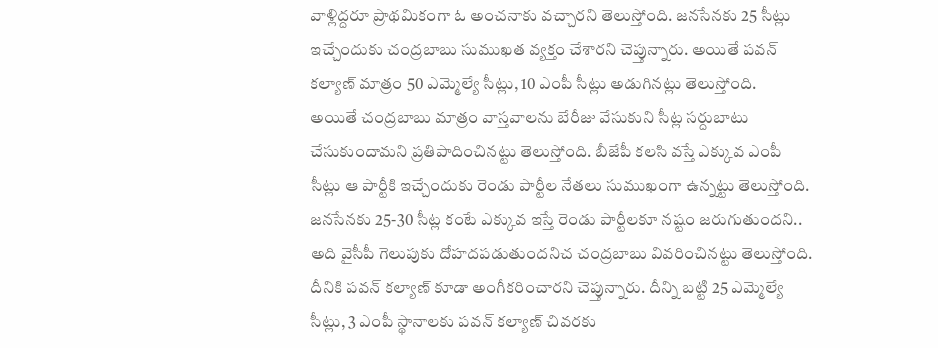వాళ్లిద్దరూ ప్రాథమికంగా ఓ అంచనాకు వచ్చారని తెలుస్తోంది. జనసేనకు 25 సీట్లు ఇచ్చేందుకు చంద్రబాబు సుముఖత వ్యక్తం చేశారని చెప్తున్నారు. అయితే పవన్ కల్యాణ్ మాత్రం 50 ఎమ్మెల్యే సీట్లు, 10 ఎంపీ సీట్లు అడుగినట్లు తెలుస్తోంది.
అయితే చంద్రబాబు మాత్రం వాస్తవాలను బేరీజు వేసుకుని సీట్ల సర్దుబాటు చేసుకుందామని ప్రతిపాదించినట్టు తెలుస్తోంది. బీజేపీ కలసి వస్తే ఎక్కువ ఎంపీ సీట్లు ఆ పార్టీకి ఇచ్చేందుకు రెండు పార్టీల నేతలు సుముఖంగా ఉన్నట్టు తెలుస్తోంది. జనసేనకు 25-30 సీట్ల కంటే ఎక్కువ ఇస్తే రెండు పార్టీలకూ నష్టం జరుగుతుందని.. అది వైసీపీ గెలుపుకు దోహదపడుతుందనిచ చంద్రబాబు వివరించినట్టు తెలుస్తోంది. దీనికి పవన్ కల్యాణ్ కూడా అంగీకరించారని చెప్తున్నారు. దీన్ని బట్టి 25 ఎమ్మెల్యే సీట్లు, 3 ఎంపీ స్థానాలకు పవన్ కల్యాణ్ చివరకు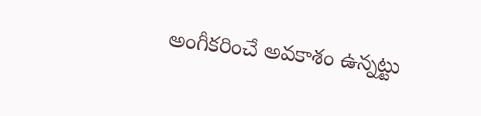అంగీకరించే అవకాశం ఉన్నట్టు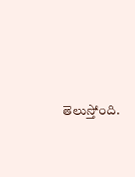తెలుస్తోంది.